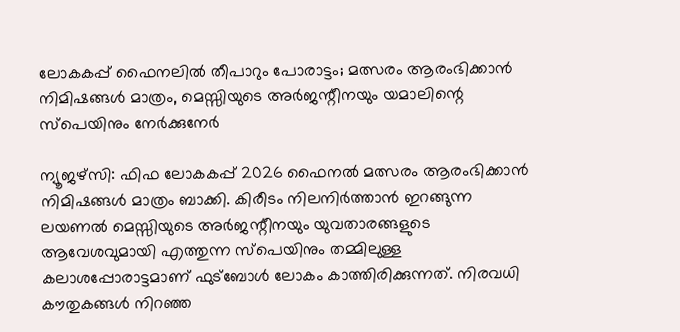ലോകകപ്പ് ഫൈനലിൽ തീപാറും പോരാട്ടം; മത്സരം ആരംഭിക്കാൻ നിമിഷങ്ങൾ മാത്രം, മെസ്സിയുടെ അർജന്റീനയും യമാലിന്റെ സ്‌പെയിനും നേർക്കുനേർ

ന്യൂജഴ്‌സി: ഫിഫ ലോകകപ്പ് 2026 ഫൈനൽ മത്സരം ആരംഭിക്കാൻ നിമിഷങ്ങൾ മാത്രം ബാക്കി. കിരീടം നിലനിർത്താൻ ഇറങ്ങുന്ന ലയണൽ മെസ്സിയുടെ അർജന്റീനയും യുവതാരങ്ങളുടെ ആവേശവുമായി എത്തുന്ന സ്‌പെയിനും തമ്മിലുള്ള കലാശപ്പോരാട്ടമാണ് ഫുട്ബോൾ ലോകം കാത്തിരിക്കുന്നത്. നിരവധി കൗതുകങ്ങൾ നിറഞ്ഞ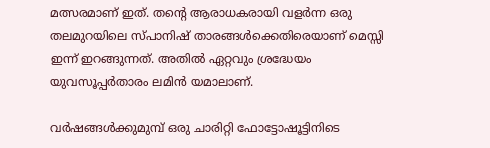മത്സരമാണ് ഇത്. തന്റെ ആരാധകരായി വളർന്ന ഒരു തലമുറയിലെ സ്‌പാനിഷ് താരങ്ങൾക്കെതിരെയാണ് മെസ്സി ഇന്ന് ഇറങ്ങുന്നത്. അതിൽ ഏറ്റവും ശ്രദ്ധേയം യുവസൂപ്പർതാരം ലമിൻ യമാലാണ്.

വർഷങ്ങൾക്കുമുമ്പ് ഒരു ചാരിറ്റി ഫോട്ടോഷൂട്ടിനിടെ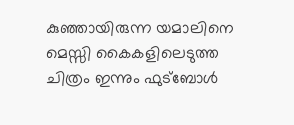കുഞ്ഞായിരുന്ന യമാലിനെ മെസ്സി കൈകളിലെടുത്ത ചിത്രം ഇന്നും ഫുട്ബോൾ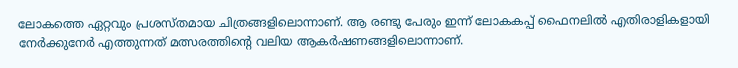ലോകത്തെ ഏറ്റവും പ്രശസ്തമായ ചിത്രങ്ങളിലൊന്നാണ്. ആ രണ്ടു പേരും ഇന്ന് ലോകകപ്പ് ഫൈനലിൽ എതിരാളികളായി നേർക്കുനേർ എത്തുന്നത് മത്സരത്തിന്റെ വലിയ ആകർഷണങ്ങളിലൊന്നാണ്.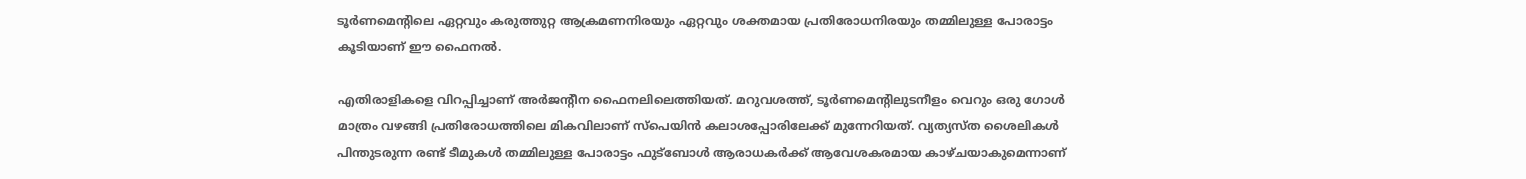ടൂർണമെന്റിലെ ഏറ്റവും കരുത്തുറ്റ ആക്രമണനിരയും ഏറ്റവും ശക്തമായ പ്രതിരോധനിരയും തമ്മിലുള്ള പോരാട്ടം കൂടിയാണ് ഈ ഫൈനൽ.

എതിരാളികളെ വിറപ്പിച്ചാണ് അർജന്റീന ഫൈനലിലെത്തിയത്. മറുവശത്ത്, ടൂർണമെന്റിലുടനീളം വെറും ഒരു ഗോൾ മാത്രം വഴങ്ങി പ്രതിരോധത്തിലെ മികവിലാണ് സ്‌പെയിൻ കലാശപ്പോരിലേക്ക് മുന്നേറിയത്. വ്യത്യസ്ത ശൈലികൾ പിന്തുടരുന്ന രണ്ട് ടീമുകൾ തമ്മിലുള്ള പോരാട്ടം ഫുട്ബോൾ ആരാധകർക്ക് ആവേശകരമായ കാഴ്ചയാകുമെന്നാണ്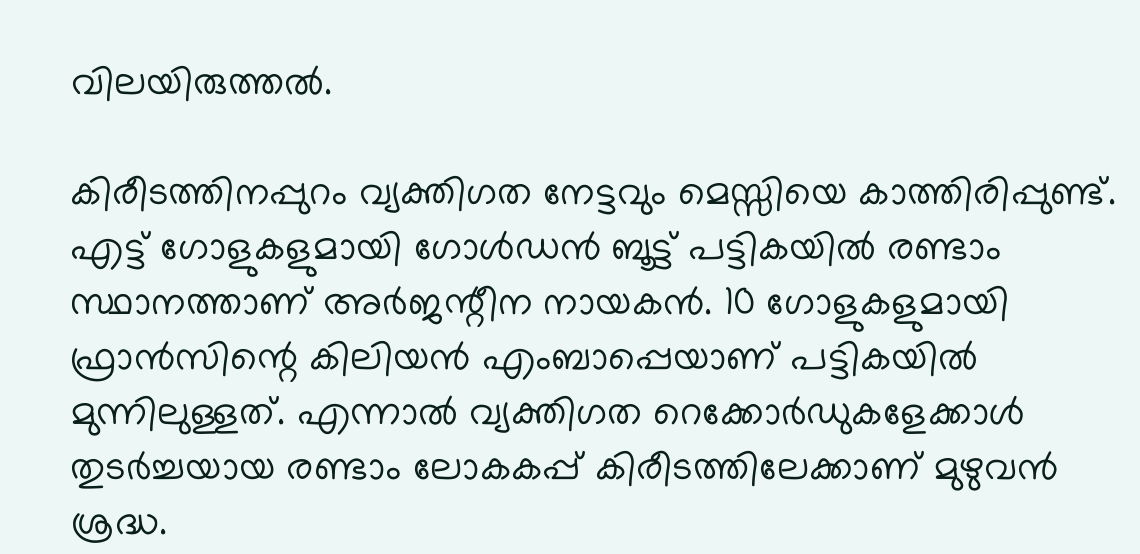വിലയിരുത്തൽ.

കിരീടത്തിനപ്പുറം വ്യക്തിഗത നേട്ടവും മെസ്സിയെ കാത്തിരിപ്പുണ്ട്. എട്ട് ഗോളുകളുമായി ഗോൾഡൻ ബൂട്ട് പട്ടികയിൽ രണ്ടാം സ്ഥാനത്താണ് അർജന്റീന നായകൻ. 10 ഗോളുകളുമായി ഫ്രാൻസിന്റെ കിലിയൻ എംബാപ്പെയാണ് പട്ടികയിൽ മുന്നിലുള്ളത്. എന്നാൽ വ്യക്തിഗത റെക്കോർഡുകളേക്കാൾ തുടർച്ചയായ രണ്ടാം ലോകകപ്പ് കിരീടത്തിലേക്കാണ് മുഴുവൻ ശ്രദ്ധ.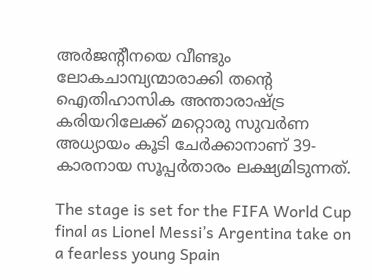അർജന്റീനയെ വീണ്ടും ലോകചാമ്പ്യന്മാരാക്കി തന്റെ ഐതിഹാസിക അന്താരാഷ്ട്ര കരിയറിലേക്ക് മറ്റൊരു സുവർണ അധ്യായം കൂടി ചേർക്കാനാണ് 39-കാരനായ സൂപ്പർതാരം ലക്ഷ്യമിടുന്നത്.

The stage is set for the FIFA World Cup final as Lionel Messi’s Argentina take on a fearless young Spain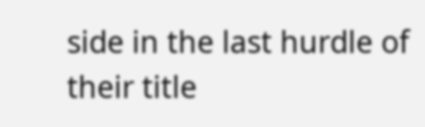side in the last hurdle of their title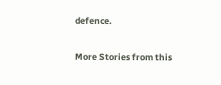defence.

More Stories from this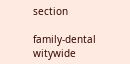section

family-dental
witywide